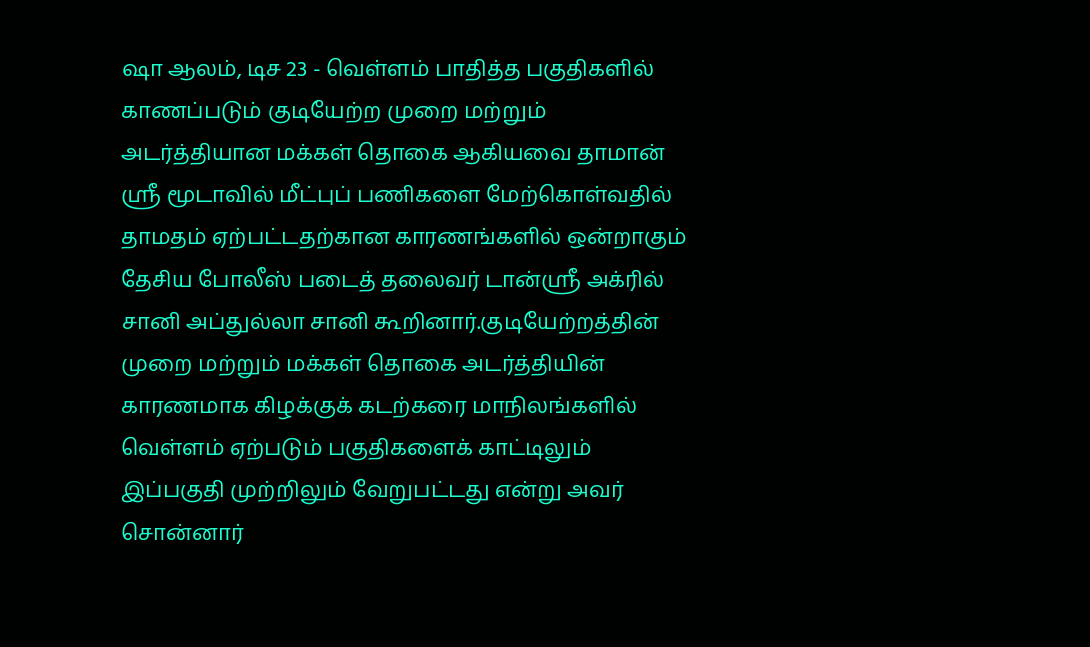ஷா ஆலம், டிச 23 - வெள்ளம் பாதித்த பகுதிகளில் காணப்படும் குடியேற்ற முறை மற்றும் அடர்த்தியான மக்கள் தொகை ஆகியவை தாமான் ஸ்ரீ மூடாவில் மீட்புப் பணிகளை மேற்கொள்வதில் தாமதம் ஏற்பட்டதற்கான காரணங்களில் ஒன்றாகும் தேசிய போலீஸ் படைத் தலைவர் டான்ஸ்ரீ அக்ரில் சானி அப்துல்லா சானி கூறினார்.குடியேற்றத்தின் முறை மற்றும் மக்கள் தொகை அடர்த்தியின் காரணமாக கிழக்குக் கடற்கரை மாநிலங்களில் வெள்ளம் ஏற்படும் பகுதிகளைக் காட்டிலும் இப்பகுதி முற்றிலும் வேறுபட்டது என்று அவர் சொன்னார்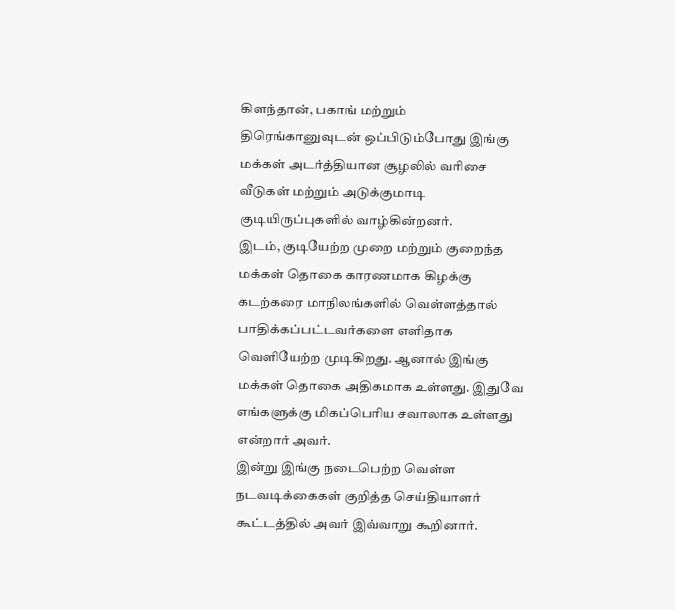கிளந்தான், பகாங் மற்றும் திரெங்கானுவுடன் ஒப்பிடும்போது இங்கு மக்கள் அடர்த்தியான சூழலில் வரிசை வீடுகள் மற்றும் அடுக்குமாடி குடியிருப்புகளில் வாழ்கின்றனர்.
இடம், குடியேற்ற முறை மற்றும் குறைந்த மக்கள் தொகை காரணமாக கிழக்கு கடற்கரை மாநிலங்களில் வெள்ளத்தால் பாதிக்கப்பட்டவர்களை எளிதாக வெளியேற்ற முடிகிறது. ஆனால் இங்கு மக்கள் தொகை அதிகமாக உள்ளது. இதுவே எங்களுக்கு மிகப்பெரிய சவாலாக உள்ளது என்றார் அவர்.
இன்று இங்கு நடைபெற்ற வெள்ள நடவடிக்கைகள் குறித்த செய்தியாளர் கூட்டத்தில் அவர் இவ்வாறு கூறினார்.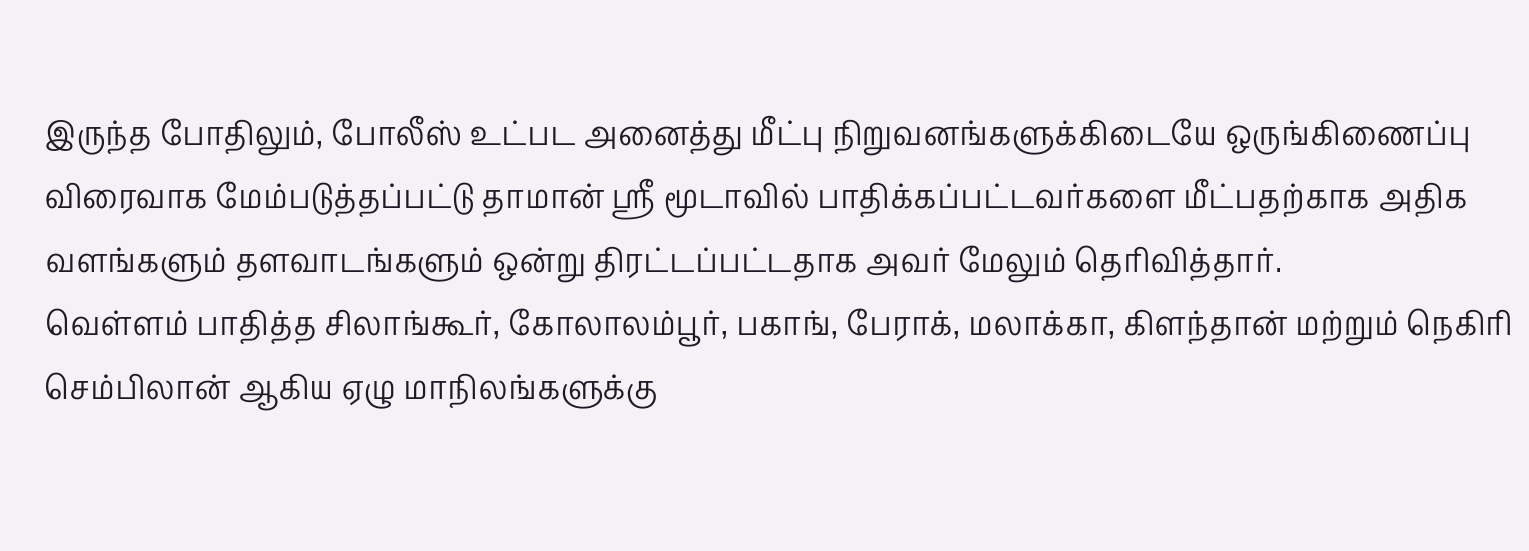இருந்த போதிலும், போலீஸ் உட்பட அனைத்து மீட்பு நிறுவனங்களுக்கிடையே ஒருங்கிணைப்பு விரைவாக மேம்படுத்தப்பட்டு தாமான் ஸ்ரீ மூடாவில் பாதிக்கப்பட்டவர்களை மீட்பதற்காக அதிக வளங்களும் தளவாடங்களும் ஒன்று திரட்டப்பட்டதாக அவர் மேலும் தெரிவித்தார்.
வெள்ளம் பாதித்த சிலாங்கூர், கோலாலம்பூர், பகாங், பேராக், மலாக்கா, கிளந்தான் மற்றும் நெகிரி செம்பிலான் ஆகிய ஏழு மாநிலங்களுக்கு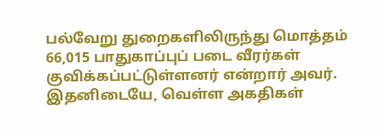பல்வேறு துறைகளிலிருந்து மொத்தம் 66,015 பாதுகாப்புப் படை வீரர்கள் குவிக்கப்பட்டுள்ளனர் என்றார் அவர்.
இதனிடையே, வெள்ள அகதிகள்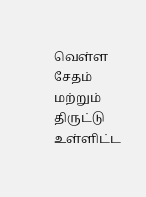வெள்ள சேதம் மற்றும் திருட்டு உள்ளிட்ட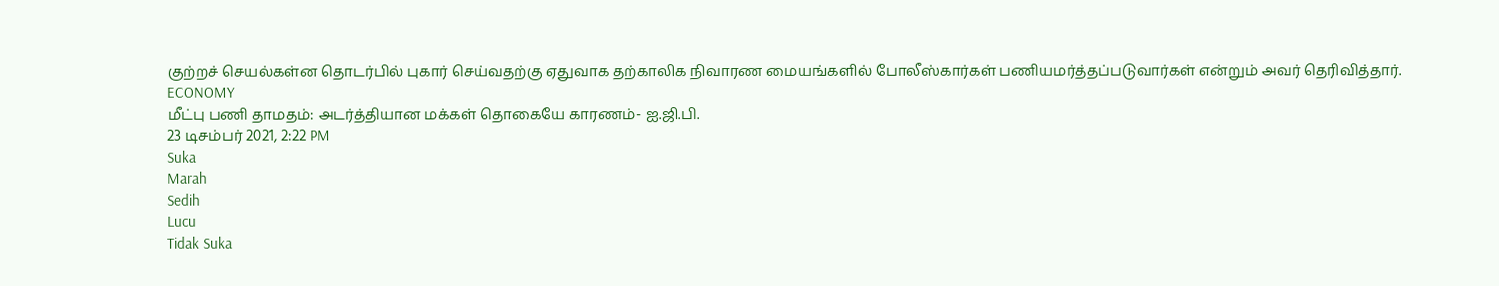குற்றச் செயல்கள்ன தொடர்பில் புகார் செய்வதற்கு ஏதுவாக தற்காலிக நிவாரண மையங்களில் போலீஸ்கார்கள் பணியமர்த்தப்படுவார்கள் என்றும் அவர் தெரிவித்தார்.
ECONOMY
மீட்பு பணி தாமதம்: அடர்த்தியான மக்கள் தொகையே காரணம்- ஐ.ஜி.பி.
23 டிசம்பர் 2021, 2:22 PM
Suka
Marah
Sedih
Lucu
Tidak Suka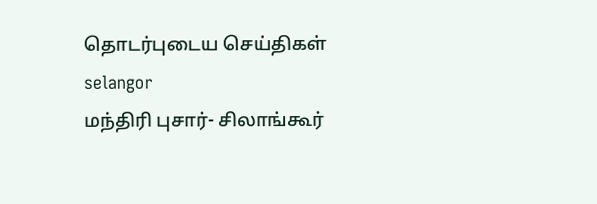தொடர்புடைய செய்திகள்
selangor
மந்திரி புசார்- சிலாங்கூர்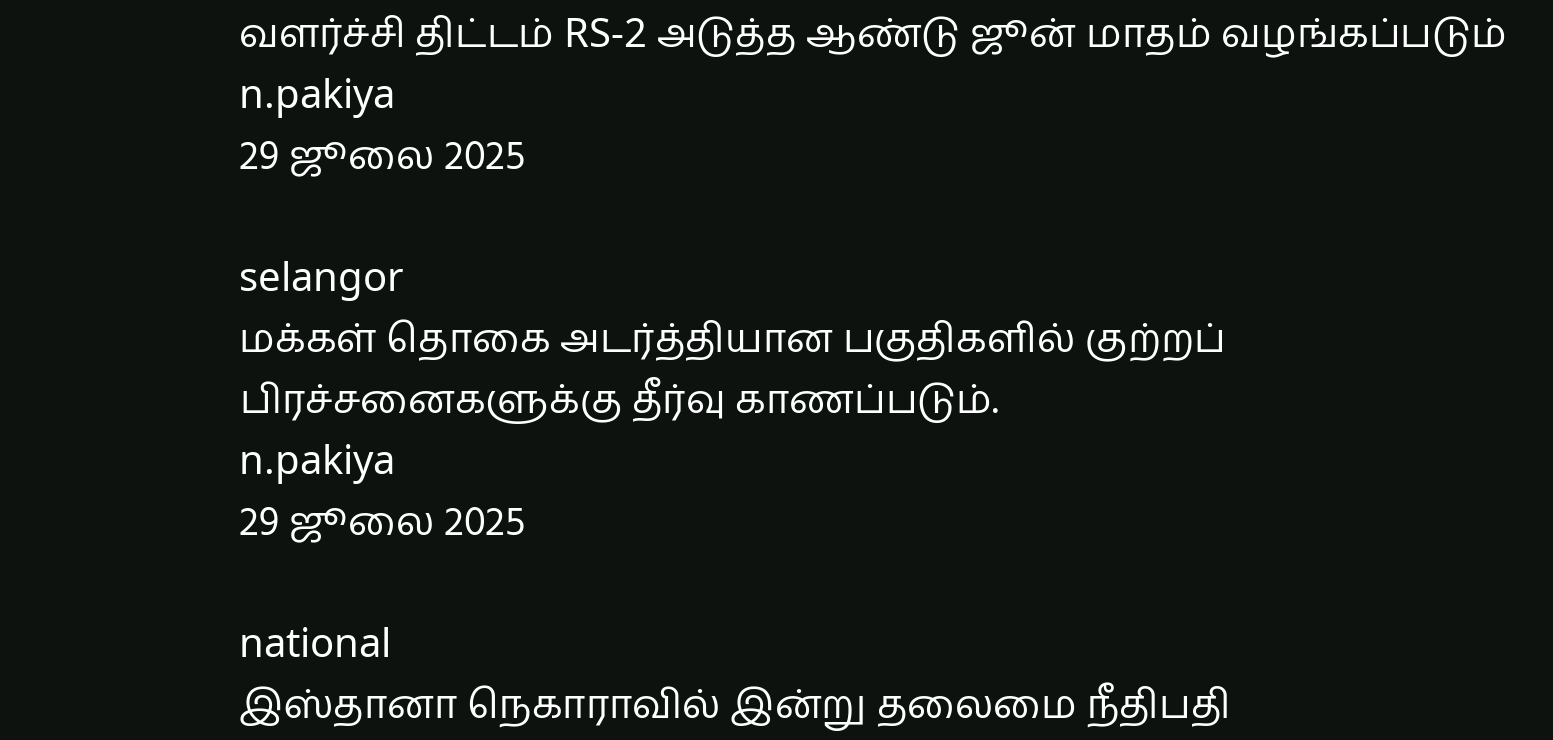வளர்ச்சி திட்டம் RS-2 அடுத்த ஆண்டு ஜூன் மாதம் வழங்கப்படும்
n.pakiya
29 ஜூலை 2025

selangor
மக்கள் தொகை அடர்த்தியான பகுதிகளில் குற்றப் பிரச்சனைகளுக்கு தீர்வு காணப்படும்.
n.pakiya
29 ஜூலை 2025

national
இஸ்தானா நெகாராவில் இன்று தலைமை நீதிபதி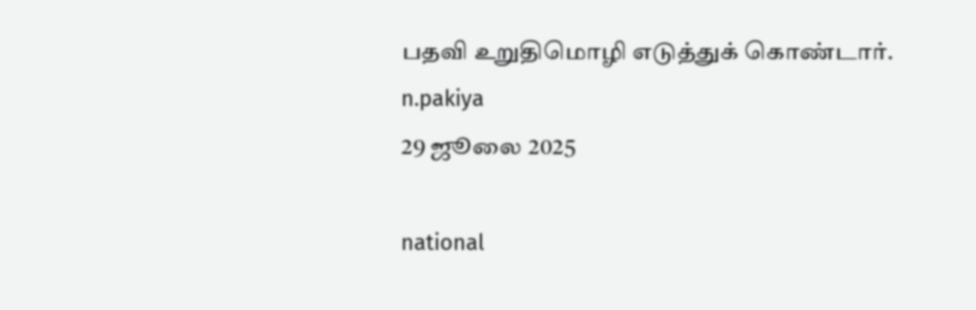பதவி உறுதிமொழி எடுத்துக் கொண்டார்.
n.pakiya
29 ஜூலை 2025

national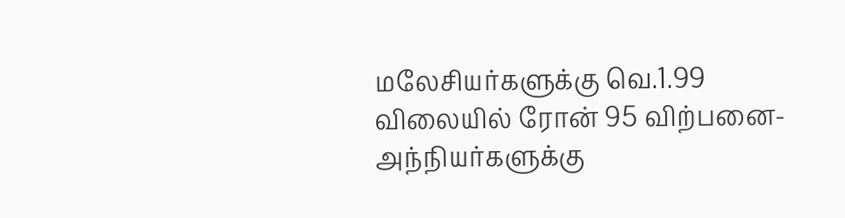மலேசியர்களுக்கு வெ.1.99 விலையில் ரோன் 95 விற்பனை- அந்நியர்களுக்கு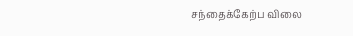சந்தைக்கேற்ப விலை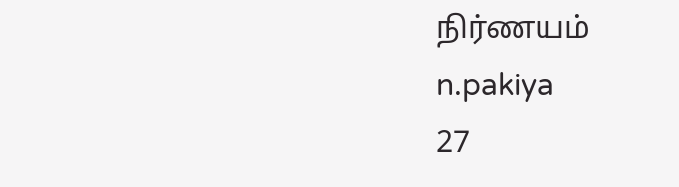நிர்ணயம்
n.pakiya
27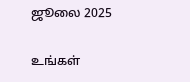ஜூலை 2025

உங்கள்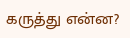கருத்து என்ன?